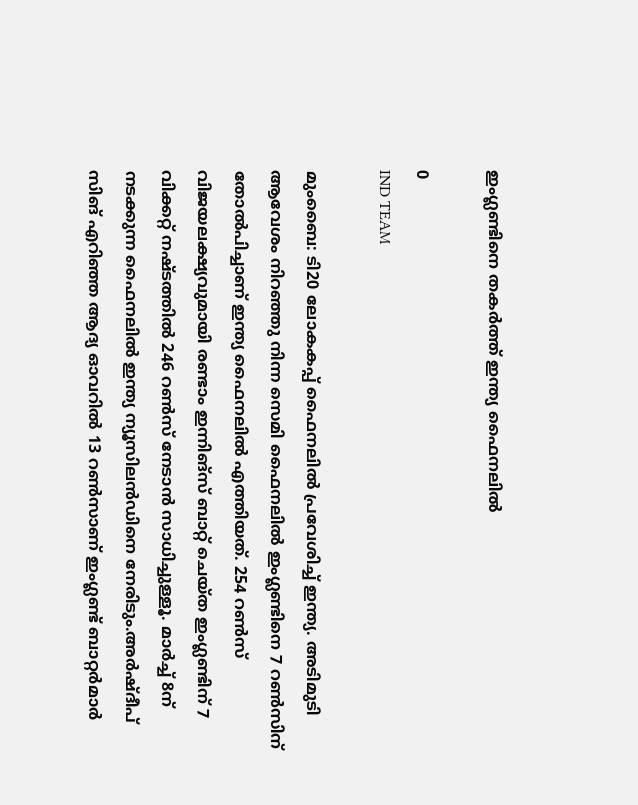ഇംഗ്ലണ്ടിനെ തകർത്ത് ഇന്ത്യ ഫൈനലിൽ

0
IND TEAM

മുംബൈ: ടി20 ലോകകപ്പ് ഫൈനലില്‍ പ്രവേശിച്ച് ഇന്ത്യ. അടിമുടി ആവേശം നിറഞ്ഞു നിന്ന സെമി ഫൈനലിൽ ഇംഗ്ലണ്ടിനെ 7 റൺസിന് തോൽപിച്ചാണ് ഇന്ത്യ ഫൈനലിൽ എത്തിയത്. 254 റൺസ് വിജയലക്ഷ്യവുമായി രണ്ടാം ഇന്നിങ്സ് ബാറ്റ് ചെയ്ത ഇംഗ്ലണ്ടിന് 7 വിക്കറ്റ് നഷ്ടത്തിൽ 246 റൺസ് നേടാൻ സാധിച്ചുള്ളൂ. മാർച്ച് 8ന് നടക്കുന്ന ഫൈനലിൽ ഇന്ത്യ ന്യൂസിലൻഡിനെ നേരിടും.അർഷ്ദീപ് സിങ് എറിഞ്ഞ ആദ്യ ഓവറിൽ 13 റൺസാണ് ഇംഗ്ലണ്ട് ബാറ്റർമാർ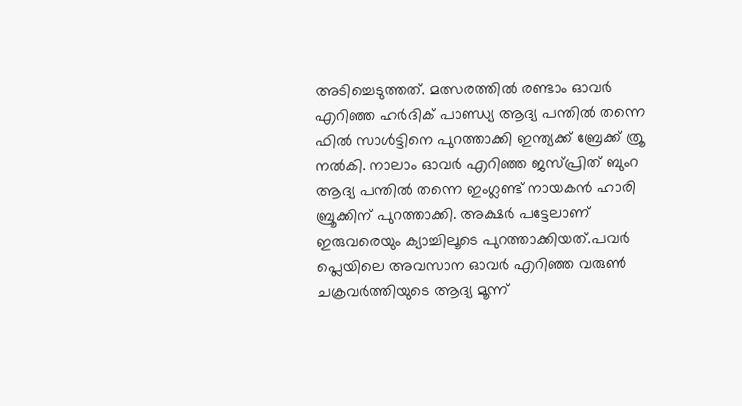അടിച്ചെടുത്തത്. മത്സരത്തിൽ രണ്ടാം ഓവർ എറിഞ്ഞ ഹർദിക് പാണ്ഡ്യ ആദ്യ പന്തിൽ തന്നെ ഫിൽ സാൾട്ടിനെ പുറത്താക്കി ഇന്ത്യക്ക് ബ്രേക്ക് ത്രൂ നൽകി. നാലാം ഓവർ എറിഞ്ഞ ജസ്പ്രിത് ബുംറ ആദ്യ പന്തിൽ തന്നെ ഇംഗ്ലണ്ട് നായകൻ ഹാരി ബ്രൂക്കിന് പുറത്താക്കി. അക്ഷർ പട്ടേലാണ് ഇരുവരെയും ക്യാച്ചിലൂടെ പുറത്താക്കിയത്.പവർ പ്ലെയിലെ അവസാന ഓവർ എറിഞ്ഞ വരുൺ ചക്രവർത്തിയുടെ ആദ്യ മൂന്ന്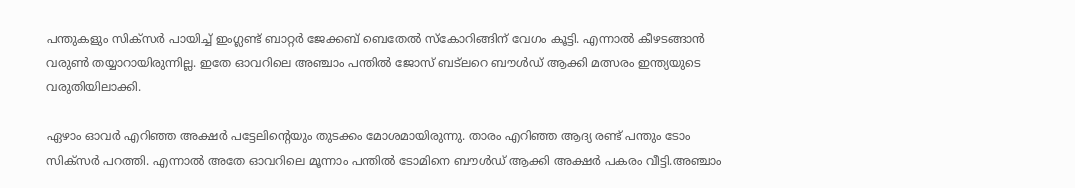പന്തുകളും സിക്സർ പായിച്ച് ഇംഗ്ലണ്ട് ബാറ്റർ ജേക്കബ് ബെതേൽ സ്കോറിങ്ങിന് വേഗം കൂട്ടി. എന്നാൽ കീഴടങ്ങാൻ വരുൺ തയ്യാറായിരുന്നില്ല. ഇതേ ഓവറിലെ അഞ്ചാം പന്തിൽ ജോസ് ബട്‌ലറെ ബൗൾഡ് ആക്കി മത്സരം ഇന്ത്യയുടെ വരുതിയിലാക്കി.

ഏഴാം ഓവർ എറിഞ്ഞ അക്ഷർ പട്ടേലിന്റെയും തുടക്കം മോശമായിരുന്നു. താരം എറിഞ്ഞ ആദ്യ രണ്ട് പന്തും ടോം സിക്സർ പറത്തി. എന്നാൽ അതേ ഓവറിലെ മൂന്നാം പന്തിൽ ടോമിനെ ബൗൾഡ് ആക്കി അക്ഷർ പകരം വീട്ടി.അഞ്ചാം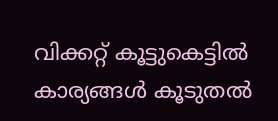വിക്കറ്റ് കൂട്ടുകെട്ടിൽ കാര്യങ്ങൾ കൂടുതൽ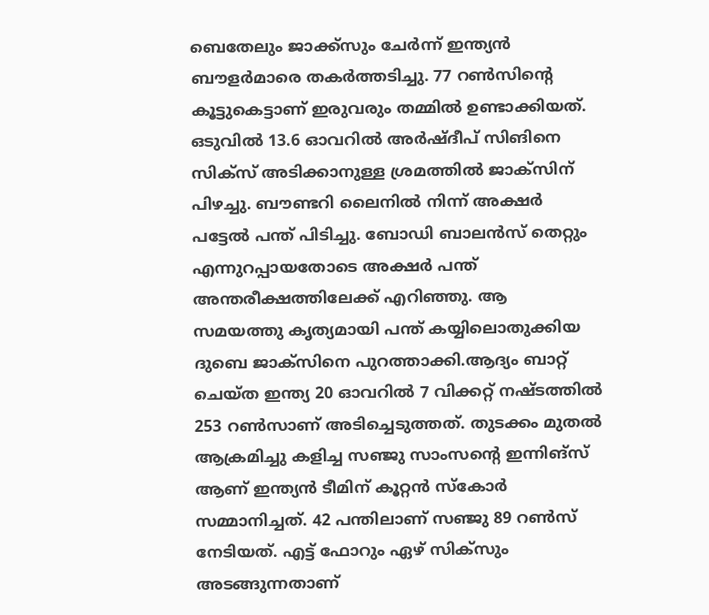ബെതേലും ജാക്ക്സും ചേർന്ന് ഇന്ത്യൻ ബൗളർമാരെ തകർത്തടിച്ചു. 77 റൺസിന്റെ കൂട്ടുകെട്ടാണ് ഇരുവരും തമ്മിൽ ഉണ്ടാക്കിയത്. ഒടുവിൽ 13.6 ഓവറിൽ അർഷ്ദീപ് സിങിനെ സിക്സ് അടിക്കാനുള്ള ശ്രമത്തിൽ ജാക്‌സിന് പിഴച്ചു. ബൗണ്ടറി ലൈനിൽ നിന്ന് അക്ഷർ പട്ടേൽ പന്ത് പിടിച്ചു. ബോഡി ബാലൻസ് തെറ്റും എന്നുറപ്പായതോടെ അക്ഷർ പന്ത് അന്തരീക്ഷത്തിലേക്ക് എറിഞ്ഞു. ആ സമയത്തു കൃത്യമായി പന്ത് കയ്യിലൊതുക്കിയ ദുബെ ജാക്‌സിനെ പുറത്താക്കി.ആദ്യം ബാറ്റ് ചെയ്ത ഇന്ത്യ 20 ഓവറിൽ 7 വിക്കറ്റ് നഷ്ടത്തിൽ 253 റൺസാണ് അടിച്ചെടുത്തത്. തുടക്കം മുതൽ ആക്രമിച്ചു കളിച്ച സഞ്ജു സാംസന്റെ ഇന്നിങ്സ് ആണ് ഇന്ത്യൻ ടീമിന് കൂറ്റൻ സ്കോർ സമ്മാനിച്ചത്. 42 പന്തിലാണ് സഞ്ജു 89 റൺസ് നേടിയത്. എട്ട് ഫോറും ഏഴ് സിക്സും അടങ്ങുന്നതാണ്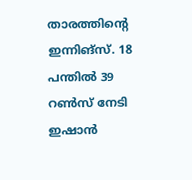താരത്തിന്റെ ഇന്നിങ്സ്. 18 പന്തിൽ 39 റൺസ് നേടി ഇഷാൻ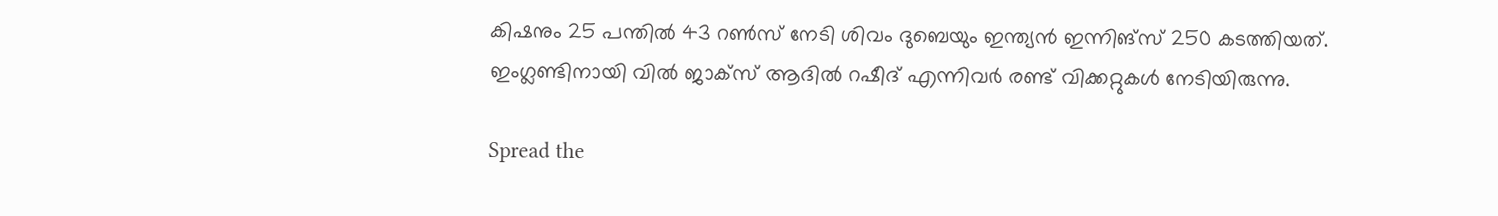കിഷനും 25 പന്തിൽ 43 റൺസ് നേടി ശിവം ദുബെയും ഇന്ത്യൻ ഇന്നിങ്സ് 250 കടത്തിയത്. ഇംഗ്ലണ്ടിനായി വിൽ ജാക്‌സ് ആദിൽ റഷീദ് എന്നിവർ രണ്ട് വിക്കറ്റുകൾ നേടിയിരുന്നു.

Spread the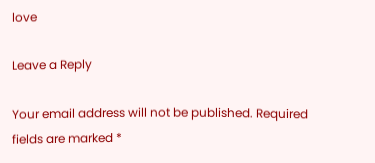love

Leave a Reply

Your email address will not be published. Required fields are marked *